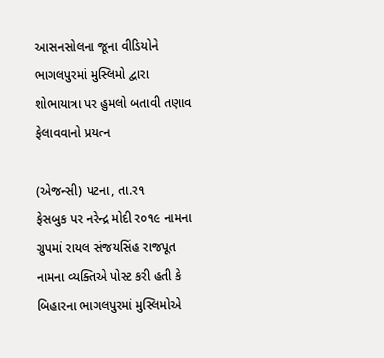આસનસોલના જૂના વીડિયોને ભાગલપુરમાં મુસ્લિમો દ્વારા શોભાયાત્રા પર હુમલો બતાવી તણાવ ફેલાવવાનો પ્રયત્ન

(એજન્સી) પટના, તા.ર૧
ફેસબુક પર નરેન્દ્ર મોદી ર૦૧૯ નામના ગ્રુપમાં રાયલ સંજયસિંહ રાજપૂત નામના વ્યક્તિએ પોસ્ટ કરી હતી કે બિહારના ભાગલપુરમાં મુસ્લિમોએ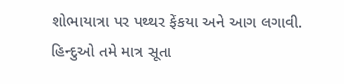શોભાયાત્રા પર પથ્થર ફેંકયા અને આગ લગાવી. હિન્દુઓ તમે માત્ર સૂતા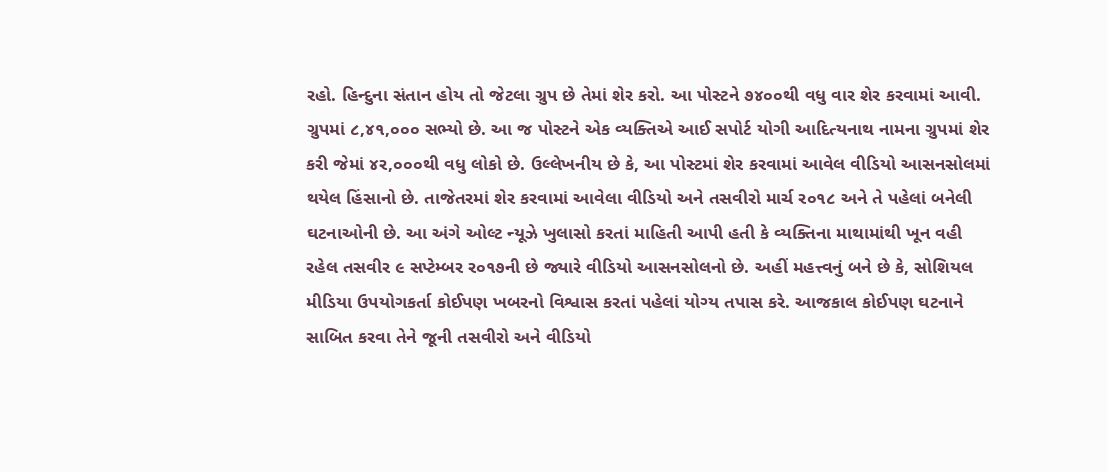રહો. હિન્દુના સંતાન હોય તો જેટલા ગ્રુપ છે તેમાં શેર કરો. આ પોસ્ટને ૭૪૦૦થી વધુ વાર શેર કરવામાં આવી. ગ્રુપમાં ૮,૪૧,૦૦૦ સભ્યો છે. આ જ પોસ્ટને એક વ્યક્તિએ આઈ સપોર્ટ યોગી આદિત્યનાથ નામના ગ્રુપમાં શેર કરી જેમાં ૪ર,૦૦૦થી વધુ લોકો છે. ઉલ્લેખનીય છે કે, આ પોસ્ટમાં શેર કરવામાં આવેલ વીડિયો આસનસોલમાં થયેલ હિંસાનો છે. તાજેતરમાં શેર કરવામાં આવેલા વીડિયો અને તસવીરો માર્ચ ર૦૧૮ અને તે પહેલાં બનેલી ઘટનાઓની છે. આ અંગે ઓલ્ટ ન્યૂઝે ખુલાસો કરતાં માહિતી આપી હતી કે વ્યક્તિના માથામાંથી ખૂન વહી રહેલ તસવીર ૯ સપ્ટેમ્બર ર૦૧૭ની છે જ્યારે વીડિયો આસનસોલનો છે. અહીં મહત્ત્વનું બને છે કે, સોશિયલ મીડિયા ઉપયોગકર્તા કોઈપણ ખબરનો વિશ્વાસ કરતાં પહેલાં યોગ્ય તપાસ કરે. આજકાલ કોઈપણ ઘટનાને સાબિત કરવા તેને જૂની તસવીરો અને વીડિયો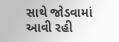સાથે જોડવામાં આવી રહી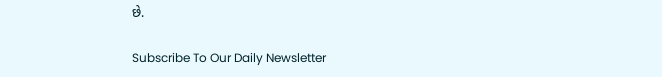છે.

Subscribe To Our Daily Newsletter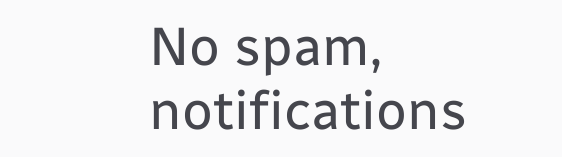No spam, notifications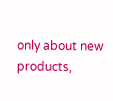only about new products,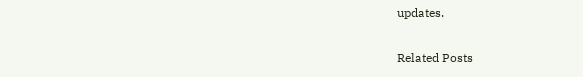updates.

Related Posts